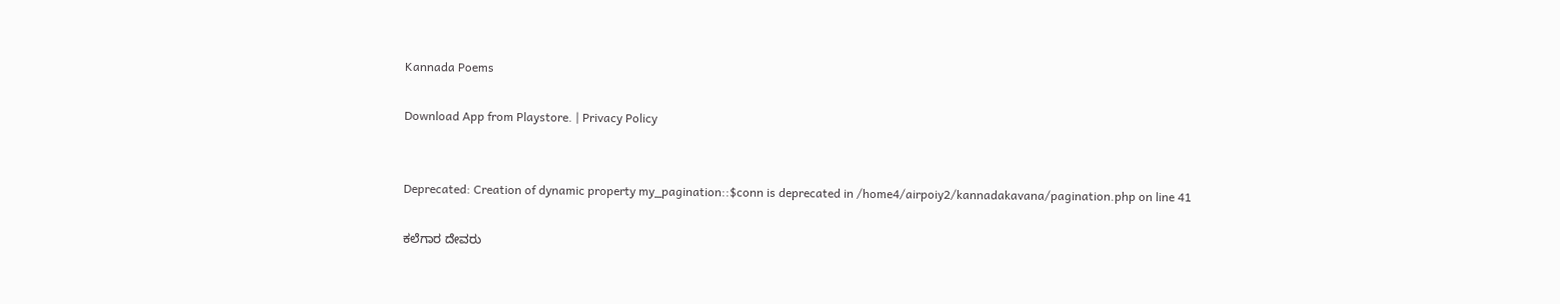Kannada Poems

Download App from Playstore. | Privacy Policy


Deprecated: Creation of dynamic property my_pagination::$conn is deprecated in /home4/airpoiy2/kannadakavana/pagination.php on line 41

ಕಲೆಗಾರ ದೇವರು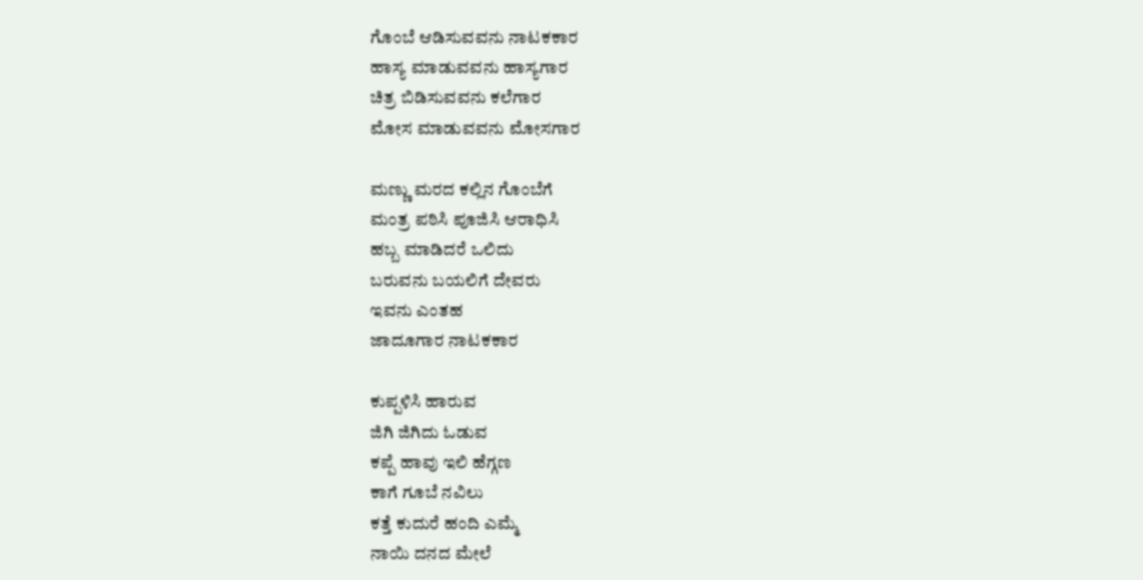ಗೊಂಬೆ ಆಡಿಸುವವನು ನಾಟಕಕಾರ
ಹಾಸ್ಯ ಮಾಡುವವನು ಹಾಸ್ಯಗಾರ
ಚಿತ್ರ ಬಿಡಿಸುವವನು ಕಲೆಗಾರ
ಮೋಸ ಮಾಡುವವನು ಮೋಸಗಾರ

ಮಣ್ಣು ಮರದ ಕಲ್ಲಿನ ಗೊಂಬೆಗೆ
ಮಂತ್ರ ಪಠಿಸಿ ಪೂಜಿಸಿ ಆರಾಧಿಸಿ
ಹಬ್ಬ ಮಾಡಿದರೆ ಒಲಿದು
ಬರುವನು ಬಯಲಿಗೆ ದೇವರು
ಇವನು ಎಂತಹ
ಜಾದೂಗಾರ ನಾಟಕಕಾರ

ಕುಪ್ಪಳಿಸಿ ಹಾರುವ
ಜಿಗಿ ಜಿಗಿದು ಓಡುವ
ಕಪ್ಪೆ ಹಾವು ಇಲಿ ಹೆಗ್ಗಣ
ಕಾಗೆ ಗೂಬೆ ನವಿಲು
ಕತ್ತೆ ಕುದುರೆ ಹಂದಿ ಎಮ್ಮೆ
ನಾಯಿ ದನದ ಮೇಲೆ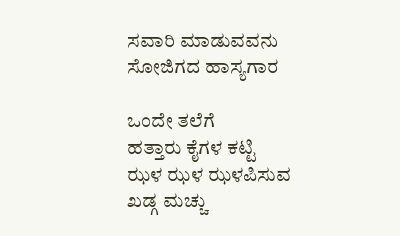ಸವಾರಿ ಮಾಡುವವನು
ಸೋಜಿಗದ ಹಾಸ್ಯಗಾರ

ಒಂದೇ ತಲೆಗೆ
ಹತ್ತಾರು ಕೈಗಳ ಕಟ್ಟಿ
ಝಳ ಝಳ ಝಳಪಿಸುವ
ಖಡ್ಗ ಮಚ್ಚು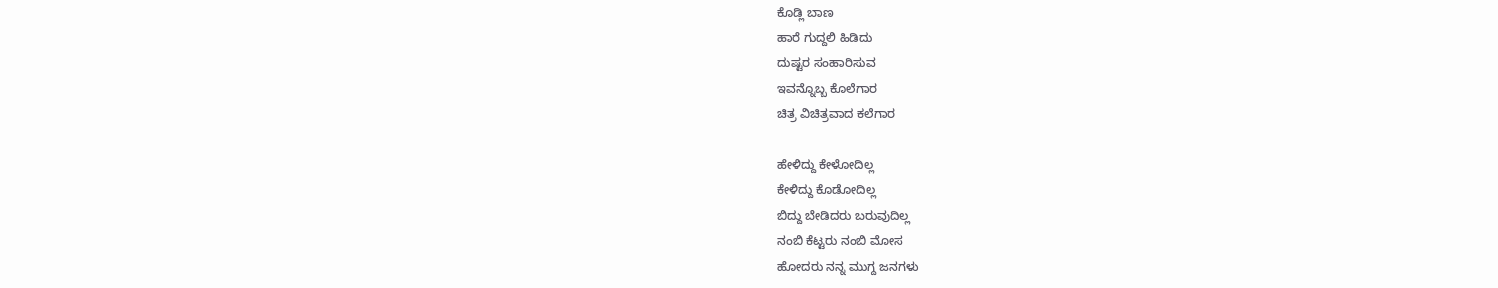ಕೊಡ್ಲಿ ಬಾಣ
ಹಾರೆ ಗುದ್ದಲಿ ಹಿಡಿದು
ದುಷ್ಟರ ಸಂಹಾರಿಸುವ
ಇವನ್ನೊಬ್ಬ ಕೊಲೆಗಾರ
ಚಿತ್ರ ವಿಚಿತ್ರವಾದ ಕಲೆಗಾರ

ಹೇಳಿದ್ದು ಕೇಳೋದಿಲ್ಲ
ಕೇಳಿದ್ದು ಕೊಡೋದಿಲ್ಲ
ಬಿದ್ದು ಬೇಡಿದರು ಬರುವುದಿಲ್ಲ
ನಂಬಿ ಕೆಟ್ಟರು ನಂಬಿ ಮೋಸ
ಹೋದರು ನನ್ನ ಮುಗ್ದ ಜನಗಳು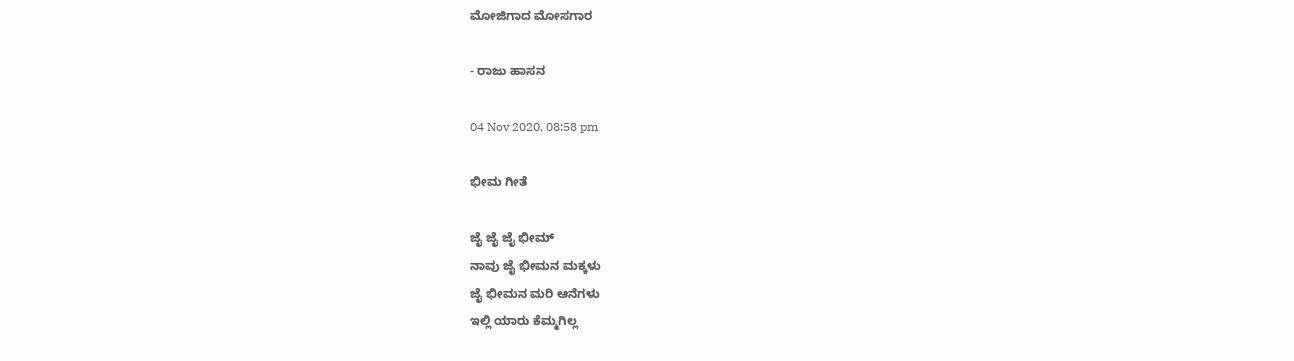ಮೋಜಿಗಾದ ಮೋಸಗಾರ

- ರಾಜು ಹಾಸನ

04 Nov 2020, 08:58 pm

ಭೀಮ ಗೀತೆ

ಜೈ ಜೈ ಜೈ ಭೀಮ್
ನಾವು ಜೈ ಭೀಮನ ಮಕ್ಕಳು
ಜೈ ಭೀಮನ ಮರಿ ಆನೆಗಳು
ಇಲ್ಲಿ ಯಾರು ಕೆಮ್ಮಗಿಲ್ಲ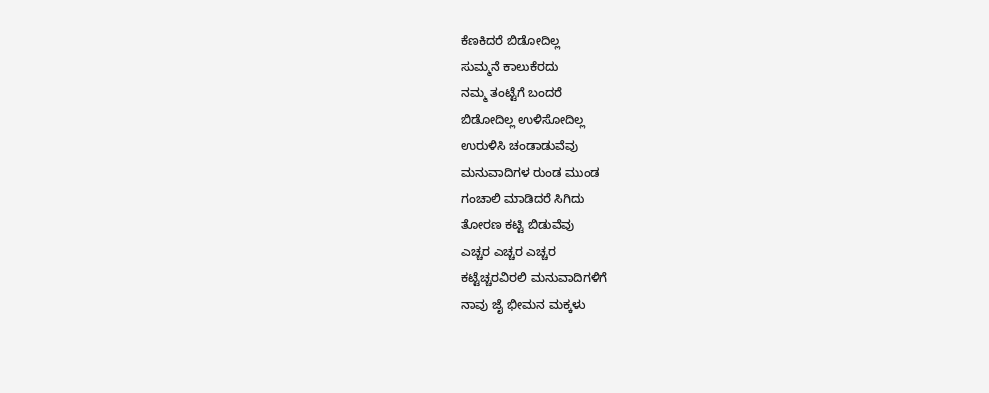ಕೆಣಕಿದರೆ ಬಿಡೋದಿಲ್ಲ
ಸುಮ್ಮನೆ ಕಾಲುಕೆರದು
ನಮ್ಮ ತಂಟ್ಟೆಗೆ ಬಂದರೆ
ಬಿಡೋದಿಲ್ಲ ಉಳಿಸೋದಿಲ್ಲ
ಉರುಳಿಸಿ ಚಂಡಾಡುವೆವು
ಮನುವಾದಿಗಳ ರುಂಡ ಮುಂಡ
ಗಂಚಾಲಿ ಮಾಡಿದರೆ ಸಿಗಿದು
ತೋರಣ ಕಟ್ಟಿ ಬಿಡುವೆವು
ಎಚ್ಚರ ಎಚ್ಚರ ಎಚ್ಚರ
ಕಟ್ಟೆಚ್ಚರವಿರಲಿ ಮನುವಾದಿಗಳಿಗೆ
ನಾವು ಜೈ ಭೀಮನ ಮಕ್ಕಳು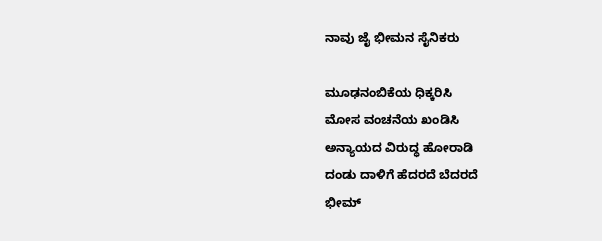ನಾವು ಜೈ ಭೀಮನ ಸೈನಿಕರು

ಮೂಢನಂಬಿಕೆಯ ಧಿಕ್ಕರಿಸಿ
ಮೋಸ ವಂಚನೆಯ ಖಂಡಿಸಿ
ಅನ್ಯಾಯದ ವಿರುದ್ಧ ಹೋರಾಡಿ
ದಂಡು ದಾಳಿಗೆ ಹೆದರದೆ ಬೆದರದೆ
ಭೀಮ್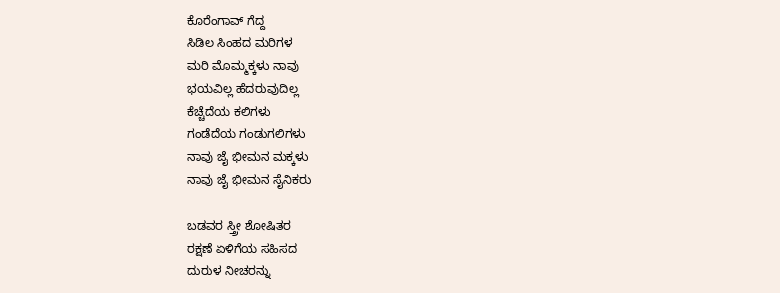ಕೊರೆಂಗಾವ್ ಗೆದ್ದ
ಸಿಡಿಲ ಸಿಂಹದ ಮರಿಗಳ
ಮರಿ ಮೊಮ್ಮಕ್ಕಳು ನಾವು
ಭಯವಿಲ್ಲ ಹೆದರುವುದಿಲ್ಲ
ಕೆಚ್ಚೆದೆಯ ಕಲಿಗಳು
ಗಂಡೆದೆಯ ಗಂಡುಗಲಿಗಳು
ನಾವು ಜೈ ಭೀಮನ ಮಕ್ಕಳು
ನಾವು ಜೈ ಭೀಮನ ಸೈನಿಕರು

ಬಡವರ ಸ್ತ್ರೀ ಶೋಷಿತರ
ರಕ್ಷಣೆ ಏಳಿಗೆಯ ಸಹಿಸದ
ದುರುಳ ನೀಚರನ್ನು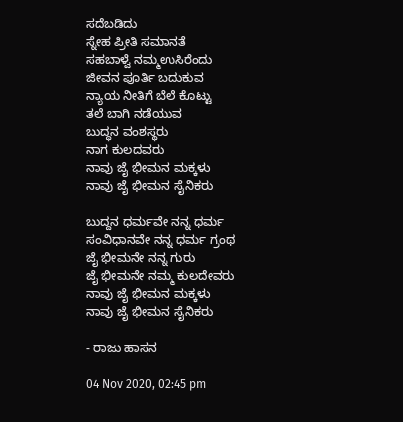ಸದೆಬಡಿದು
ಸ್ನೇಹ ಪ್ರೀತಿ ಸಮಾನತೆ
ಸಹಬಾಳ್ವೆ ನಮ್ಮಉಸಿರೆಂದು
ಜೀವನ ಪೂರ್ತಿ ಬದುಕುವ
ನ್ಯಾಯ ನೀತಿಗೆ ಬೆಲೆ ಕೊಟ್ಟು
ತಲೆ ಬಾಗಿ ನಡೆಯುವ
ಬುದ್ಧನ ವಂಶಸ್ಥರು
ನಾಗ ಕುಲದವರು
ನಾವು ಜೈ ಭೀಮನ ಮಕ್ಕಳು
ನಾವು ಜೈ ಭೀಮನ ಸೈನಿಕರು

ಬುದ್ದನ ಧರ್ಮವೇ ನನ್ನ ಧರ್ಮ
ಸಂವಿಧಾನವೇ ನನ್ನ ಧರ್ಮ ಗ್ರಂಥ
ಜೈ ಭೀಮನೇ ನನ್ನ ಗುರು
ಜೈ ಭೀಮನೇ ನಮ್ಮ ಕುಲದೇವರು
ನಾವು ಜೈ ಭೀಮನ ಮಕ್ಕಳು
ನಾವು ಜೈ ಭೀಮನ ಸೈನಿಕರು

- ರಾಜು ಹಾಸನ

04 Nov 2020, 02:45 pm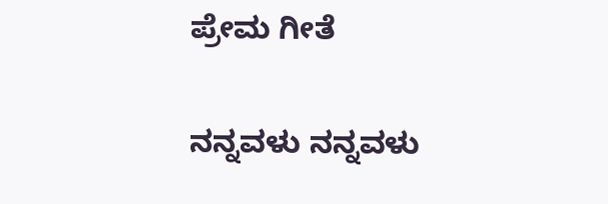ಪ್ರೇಮ ಗೀತೆ

ನನ್ನವಳು ನನ್ನವಳು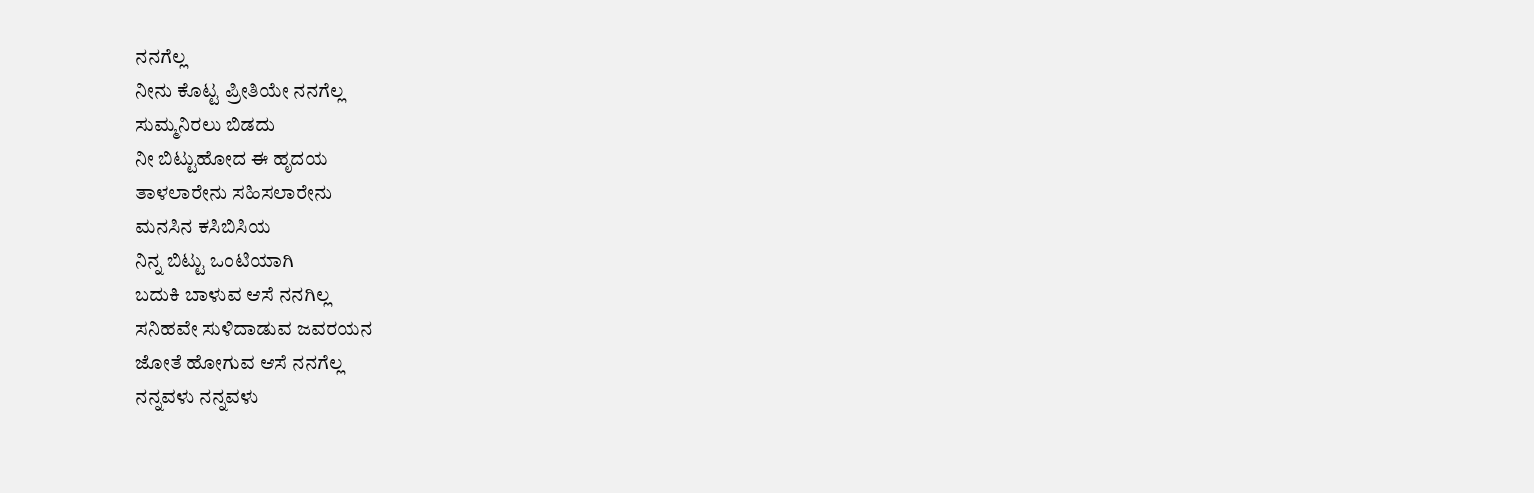ನನಗೆಲ್ಲ
ನೀನು ಕೊಟ್ಟ ಪ್ರೀತಿಯೇ ನನಗೆಲ್ಲ
ಸುಮ್ಮನಿರಲು ಬಿಡದು
ನೀ ಬಿಟ್ಟುಹೋದ ಈ ಹೃದಯ
ತಾಳಲಾರೇನು ಸಹಿಸಲಾರೇನು
ಮನಸಿನ ಕಸಿಬಿಸಿಯ
ನಿನ್ನ ಬಿಟ್ಟು ಒಂಟಿಯಾಗಿ
ಬದುಕಿ ಬಾಳುವ ಆಸೆ ನನಗಿಲ್ಲ
ಸನಿಹವೇ ಸುಳಿದಾಡುವ ಜವರಯನ
ಜೋತೆ ಹೋಗುವ ಆಸೆ ನನಗೆಲ್ಲ
ನನ್ನವಳು ನನ್ನವಳು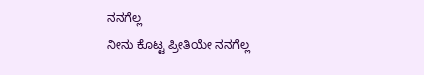ನನಗೆಲ್ಲ
ನೀನು ಕೊಟ್ಟ ಪ್ರೀತಿಯೇ ನನಗೆಲ್ಲ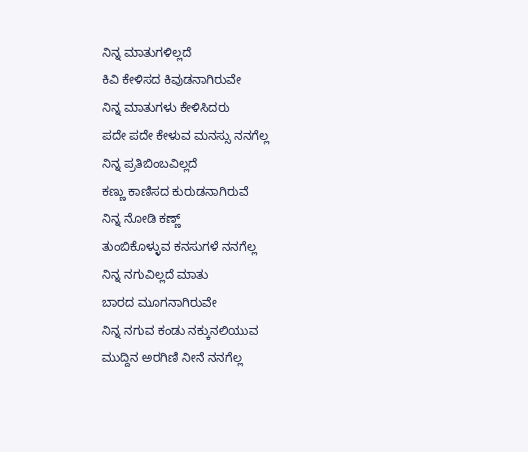ನಿನ್ನ ಮಾತುಗಳಿಲ್ಲದೆ
ಕಿವಿ ಕೇಳಿಸದ ಕಿವುಡನಾಗಿರುವೇ
ನಿನ್ನ ಮಾತುಗಳು ಕೇಳಿಸಿದರು
ಪದೇ ಪದೇ ಕೇಳುವ ಮನಸ್ಸು ನನಗೆಲ್ಲ
ನಿನ್ನ ಪ್ರತಿಬಿಂಬವಿಲ್ಲದೆ
ಕಣ್ಣು ಕಾಣಿಸದ ಕುರುಡನಾಗಿರುವೆ
ನಿನ್ನ ನೋಡಿ ಕಣ್ಣ್
ತುಂಬಿಕೊಳ್ಳುವ ಕನಸುಗಳೆ ನನಗೆಲ್ಲ
ನಿನ್ನ ನಗುವಿಲ್ಲದೆ ಮಾತು
ಬಾರದ ಮೂಗನಾಗಿರುವೇ
ನಿನ್ನ ನಗುವ ಕಂಡು ನಕ್ಕುನಲಿಯುವ
ಮುದ್ದಿನ ಅರಗಿಣಿ ನೀನೆ ನನಗೆಲ್ಲ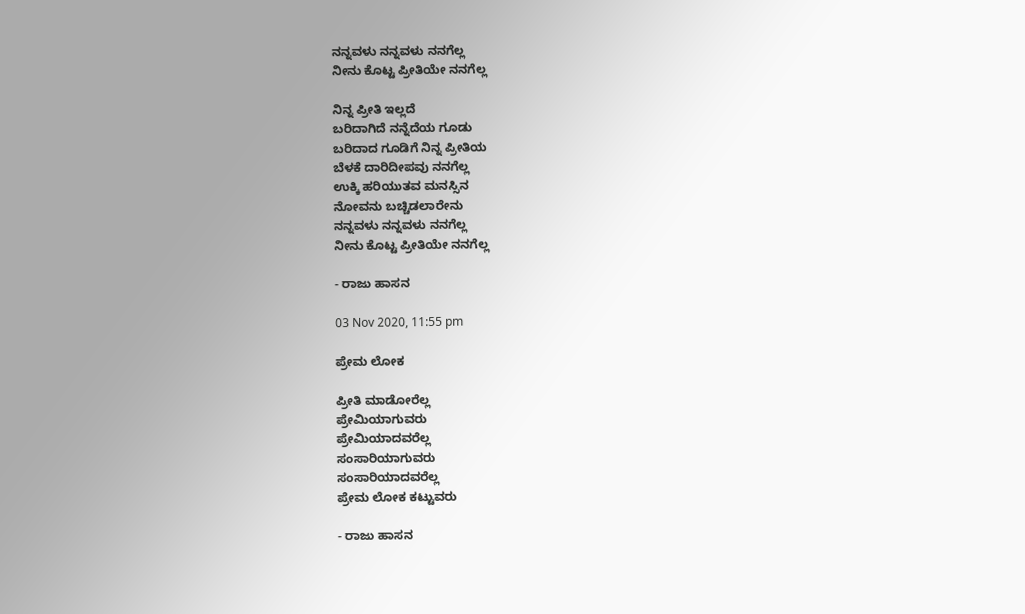ನನ್ನವಳು ನನ್ನವಳು ನನಗೆಲ್ಲ
ನೀನು ಕೊಟ್ಟ ಪ್ರೀತಿಯೇ ನನಗೆಲ್ಲ

ನಿನ್ನ ಪ್ರೀತಿ ಇಲ್ಲದೆ
ಬರಿದಾಗಿದೆ ನನ್ನೆದೆಯ ಗೂಡು
ಬರಿದಾದ ಗೂಡಿಗೆ ನಿನ್ನ ಪ್ರೀತಿಯ
ಬೆಳಕೆ ದಾರಿದೀಪವು ನನಗೆಲ್ಲ
ಉಕ್ಕಿ ಹರಿಯುತವ ಮನಸ್ಸಿನ
ನೋವನು ಬಚ್ಚಿಡಲಾರೇನು
ನನ್ನವಳು ನನ್ನವಳು ನನಗೆಲ್ಲ
ನೀನು ಕೊಟ್ಟ ಪ್ರೀತಿಯೇ ನನಗೆಲ್ಲ

- ರಾಜು ಹಾಸನ

03 Nov 2020, 11:55 pm

ಪ್ರೇಮ ಲೋಕ

ಪ್ರೀತಿ ಮಾಡೋರೆಲ್ಲ
ಪ್ರೇಮಿಯಾಗುವರು
ಪ್ರೇಮಿಯಾದವರೆಲ್ಲ
ಸಂಸಾರಿಯಾಗುವರು
ಸಂಸಾರಿಯಾದವರೆಲ್ಲ
ಪ್ರೇಮ ಲೋಕ ಕಟ್ಟುವರು

- ರಾಜು ಹಾಸನ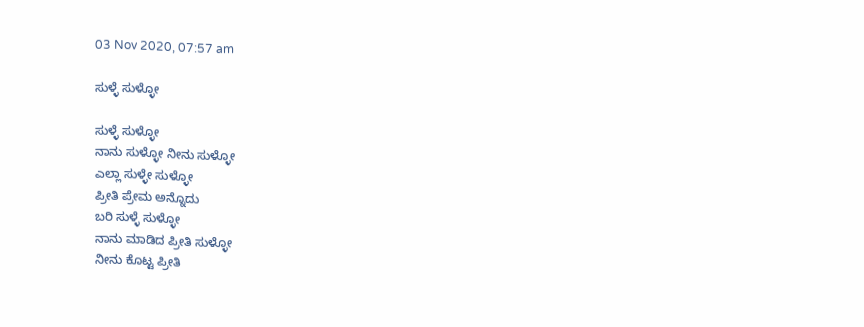03 Nov 2020, 07:57 am

ಸುಳ್ಳೆ ಸುಳ್ಳೋ

ಸುಳ್ಳೆ ಸುಳ್ಳೋ
ನಾನು ಸುಳ್ಳೋ ನೀನು ಸುಳ್ಳೋ
ಎಲ್ಲಾ ಸುಳ್ಳೇ ಸುಳ್ಳೋ
ಪ್ರೀತಿ ಪ್ರೇಮ ಅನ್ನೊದು
ಬರಿ ಸುಳ್ಳೆ ಸುಳ್ಳೋ
ನಾನು ಮಾಡಿದ ಪ್ರೀತಿ ಸುಳ್ಳೋ
ನೀನು ಕೊಟ್ಟ ಪ್ರೀತಿ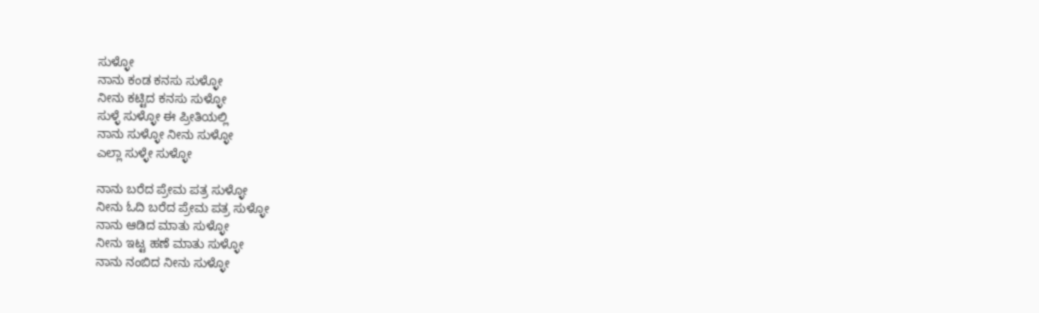ಸುಳ್ಳೋ
ನಾನು ಕಂಡ ಕನಸು ಸುಳ್ಳೋ
ನೀನು ಕಟ್ಟಿದ ಕನಸು ಸುಳ್ಳೋ
ಸುಳ್ಳೆ ಸುಳ್ಳೋ ಈ ಪ್ರೀತಿಯಲ್ಲಿ
ನಾನು ಸುಳ್ಳೋ ನೀನು ಸುಳ್ಳೋ
ಎಲ್ಲಾ ಸುಳ್ಳೇ ಸುಳ್ಳೋ

ನಾನು ಬರೆದ ಪ್ರೇಮ ಪತ್ರ ಸುಳ್ಳೋ
ನೀನು ಓದಿ ಬರೆದ ಪ್ರೇಮ ಪತ್ರ ಸುಳ್ಳೋ
ನಾನು ಆಡಿದ ಮಾತು ಸುಳ್ಳೋ
ನೀನು ಇಟ್ಟ ಹಣೆ ಮಾತು ಸುಳ್ಳೋ
ನಾನು ನಂಬಿದ ನೀನು ಸುಳ್ಳೋ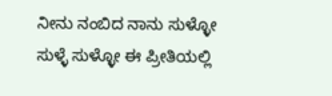ನೀನು ನಂಬಿದ ನಾನು ಸುಳ್ಳೋ
ಸುಳ್ಳೆ ಸುಳ್ಳೋ ಈ ಪ್ರೀತಿಯಲ್ಲಿ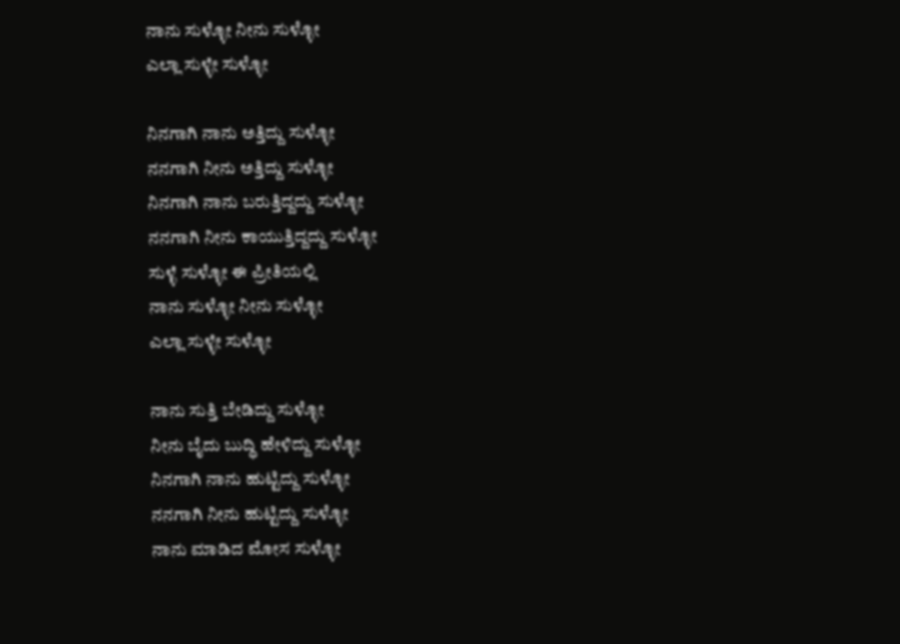ನಾನು ಸುಳ್ಳೋ ನೀನು ಸುಳ್ಳೋ
ಎಲ್ಲಾ ಸುಳ್ಳೇ ಸುಳ್ಳೋ

ನಿನಗಾಗಿ ನಾನು ಅತ್ತಿದ್ದು ಸುಳ್ಳೋ
ನನಗಾಗಿ ನೀನು ಅತ್ತಿದ್ದು ಸುಳ್ಳೋ
ನಿನಗಾಗಿ ನಾನು ಬರುತ್ತಿದ್ದದ್ದು ಸುಳ್ಳೋ
ನನಗಾಗಿ ನೀನು ಕಾಯುತ್ತಿದ್ದದ್ದು ಸುಳ್ಳೋ
ಸುಳ್ಳೆ ಸುಳ್ಳೋ ಈ ಪ್ರೀತಿಯಲ್ಲಿ
ನಾನು ಸುಳ್ಳೋ ನೀನು ಸುಳ್ಳೋ
ಎಲ್ಲಾ ಸುಳ್ಳೇ ಸುಳ್ಳೋ

ನಾನು ಸುತ್ತಿ ಬೇಡಿದ್ದು ಸುಳ್ಳೋ
ನೀನು ಬೈದು ಬುದ್ಧಿ ಹೇಳಿದ್ದು ಸುಳ್ಳೋ
ನಿನಗಾಗಿ ನಾನು ಹುಟ್ಟಿದ್ದು ಸುಳ್ಳೋ
ನನಗಾಗಿ ನೀನು ಹುಟ್ಟಿದ್ದು ಸುಳ್ಳೋ
ನಾನು ಮಾಡಿದ ಮೋಸ ಸುಳ್ಳೋ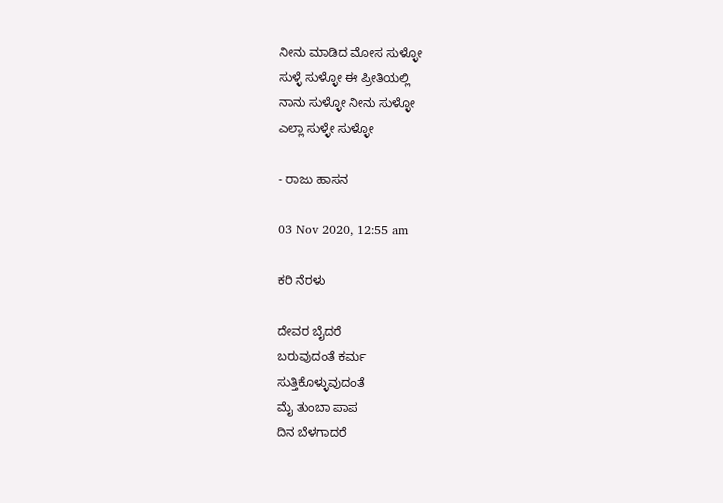ನೀನು ಮಾಡಿದ ಮೋಸ ಸುಳ್ಳೋ
ಸುಳ್ಳೆ ಸುಳ್ಳೋ ಈ ಪ್ರೀತಿಯಲ್ಲಿ
ನಾನು ಸುಳ್ಳೋ ನೀನು ಸುಳ್ಳೋ
ಎಲ್ಲಾ ಸುಳ್ಳೇ ಸುಳ್ಳೋ

- ರಾಜು ಹಾಸನ

03 Nov 2020, 12:55 am

ಕರಿ ನೆರಳು

ದೇವರ ಬೈದರೆ
ಬರುವುದಂತೆ ಕರ್ಮ
ಸುತ್ತಿಕೊಳ್ಳುವುದಂತೆ
ಮೈ ತುಂಬಾ ಪಾಪ
ದಿನ ಬೆಳಗಾದರೆ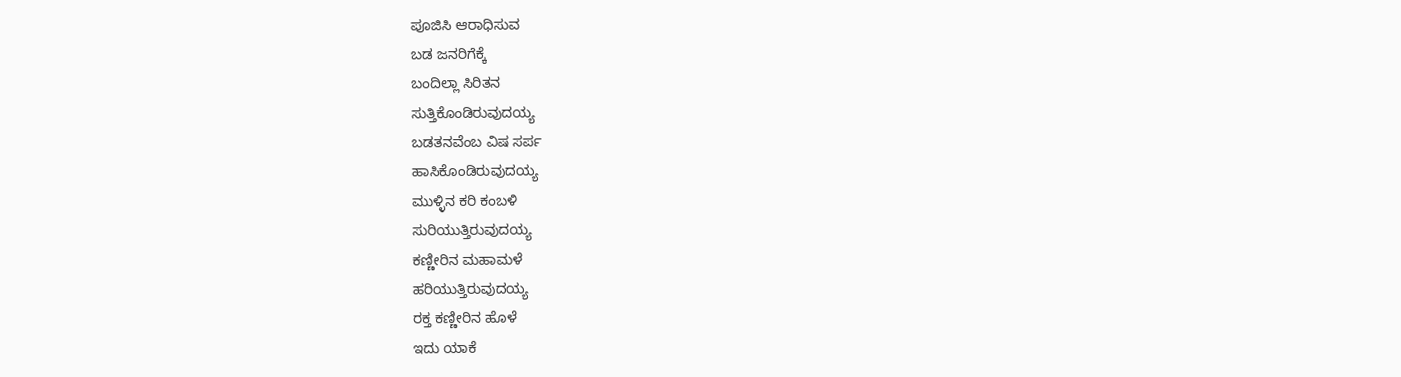ಪೂಜಿಸಿ ಆರಾಧಿಸುವ
ಬಡ ಜನರಿಗೆಕ್ಕೆ
ಬಂದಿಲ್ಲಾ ಸಿರಿತನ
ಸುತ್ತಿಕೊಂಡಿರುವುದಯ್ಯ
ಬಡತನವೆಂಬ ವಿಷ ಸರ್ಪ
ಹಾಸಿಕೊಂಡಿರುವುದಯ್ಯ
ಮುಳ್ಳಿನ ಕರಿ ಕಂಬಳಿ
ಸುರಿಯುತ್ತಿರುವುದಯ್ಯ
ಕಣ್ಣೀರಿನ ಮಹಾಮಳೆ
ಹರಿಯುತ್ತಿರುವುದಯ್ಯ
ರಕ್ತ ಕಣ್ಣೀರಿನ ಹೊಳೆ
ಇದು ಯಾಕೆ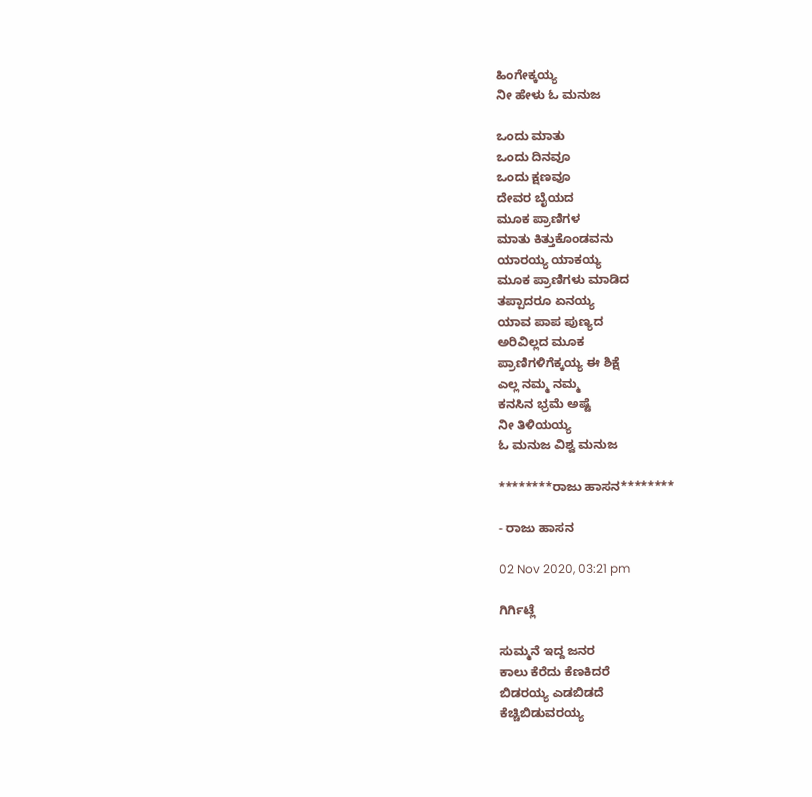ಹಿಂಗೇಕ್ಕಯ್ಯ
ನೀ ಹೇಳು ಓ ಮನುಜ

ಒಂದು ಮಾತು
ಒಂದು ದಿನವೂ
ಒಂದು ಕ್ಷಣವೂ
ದೇವರ ಬೈಯದ
ಮೂಕ ಪ್ರಾಣಿಗಳ
ಮಾತು ಕಿತ್ತುಕೊಂಡವನು
ಯಾರಯ್ಯ ಯಾಕಯ್ಯ
ಮೂಕ ಪ್ರಾಣಿಗಳು ಮಾಡಿದ
ತಪ್ಪಾದರೂ ಏನಯ್ಯ
ಯಾವ ಪಾಪ ಪುಣ್ಯದ
ಅರಿವಿಲ್ಲದ ಮೂಕ
ಪ್ರಾಣಿಗಳಿಗೆಕ್ಕಯ್ಯ ಈ ಶಿಕ್ಷೆ
ಎಲ್ಲ ನಮ್ಮ ನಮ್ಮ
ಕನಸಿನ ಭ್ರಮೆ ಅಷ್ಟೆ
ನೀ ತಿಳಿಯಯ್ಯ
ಓ ಮನುಜ ವಿಶ್ವ ಮನುಜ

********ರಾಜು ಹಾಸನ********

- ರಾಜು ಹಾಸನ

02 Nov 2020, 03:21 pm

ಗಿರ್ಗಿಟ್ಲೆ

ಸುಮ್ಮನೆ ಇದ್ದ ಜನರ
ಕಾಲು ಕೆರೆದು ಕೆಣಕಿದರೆ
ಬಿಡರಯ್ಯ ಎಡಬಿಡದೆ
ಕೆಚ್ಚಿಬಿಡುವರಯ್ಯ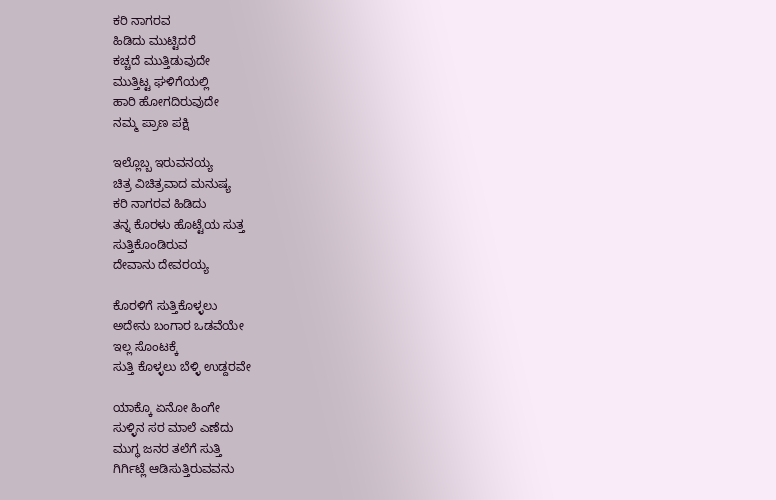ಕರಿ ನಾಗರವ
ಹಿಡಿದು ಮುಟ್ಟಿದರೆ
ಕಚ್ಚದೆ ಮುತ್ತಿಡುವುದೇ
ಮುತ್ತಿಟ್ಟ ಘಳಿಗೆಯಲ್ಲಿ
ಹಾರಿ ಹೋಗದಿರುವುದೇ
ನಮ್ಮ ಪ್ರಾಣ ಪಕ್ಷಿ

ಇಲ್ಲೊಬ್ಬ ಇರುವನಯ್ಯ
ಚಿತ್ರ ವಿಚಿತ್ರವಾದ ಮನುಷ್ಯ
ಕರಿ ನಾಗರವ ಹಿಡಿದು
ತನ್ನ ಕೊರಳು ಹೊಟ್ಟೆಯ ಸುತ್ತ
ಸುತ್ತಿಕೊಂಡಿರುವ
ದೇವಾನು ದೇವರಯ್ಯ

ಕೊರಳಿಗೆ ಸುತ್ತಿಕೊಳ್ಳಲು
ಅದೇನು ಬಂಗಾರ ಒಡವೆಯೇ
ಇಲ್ಲ ಸೊಂಟಕ್ಕೆ
ಸುತ್ತಿ ಕೊಳ್ಳಲು ಬೆಳ್ಳಿ ಉಡ್ದರವೇ

ಯಾಕ್ಕೊ ಏನೋ ಹಿಂಗೇ
ಸುಳ್ಳಿನ ಸರ ಮಾಲೆ ಎಣೆದು
ಮುಗ್ಧ ಜನರ ತಲೆಗೆ ಸುತ್ತಿ
ಗಿರ್ಗಿಟ್ಲೆ ಆಡಿಸುತ್ತಿರುವವನು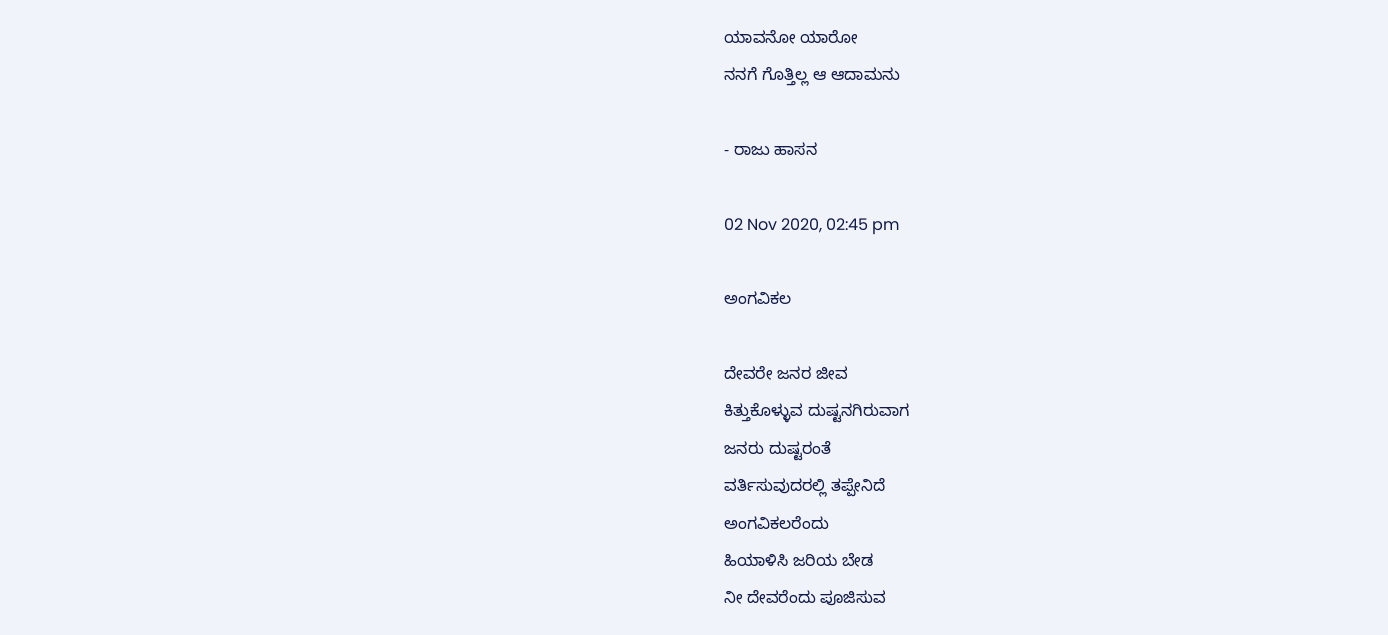ಯಾವನೋ ಯಾರೋ
ನನಗೆ ಗೊತ್ತಿಲ್ಲ ಆ ಆದಾಮನು

- ರಾಜು ಹಾಸನ

02 Nov 2020, 02:45 pm

ಅಂಗವಿಕಲ

ದೇವರೇ ಜನರ ಜೀವ
ಕಿತ್ತುಕೊಳ್ಳುವ ದುಷ್ಟನಗಿರುವಾಗ
ಜನರು ದುಷ್ಟರಂತೆ
ವರ್ತಿಸುವುದರಲ್ಲಿ ತಪ್ಪೇನಿದೆ
ಅಂಗವಿಕಲರೆಂದು
ಹಿಯಾಳಿಸಿ ಜರಿಯ ಬೇಡ
ನೀ ದೇವರೆಂದು ಪೂಜಿಸುವ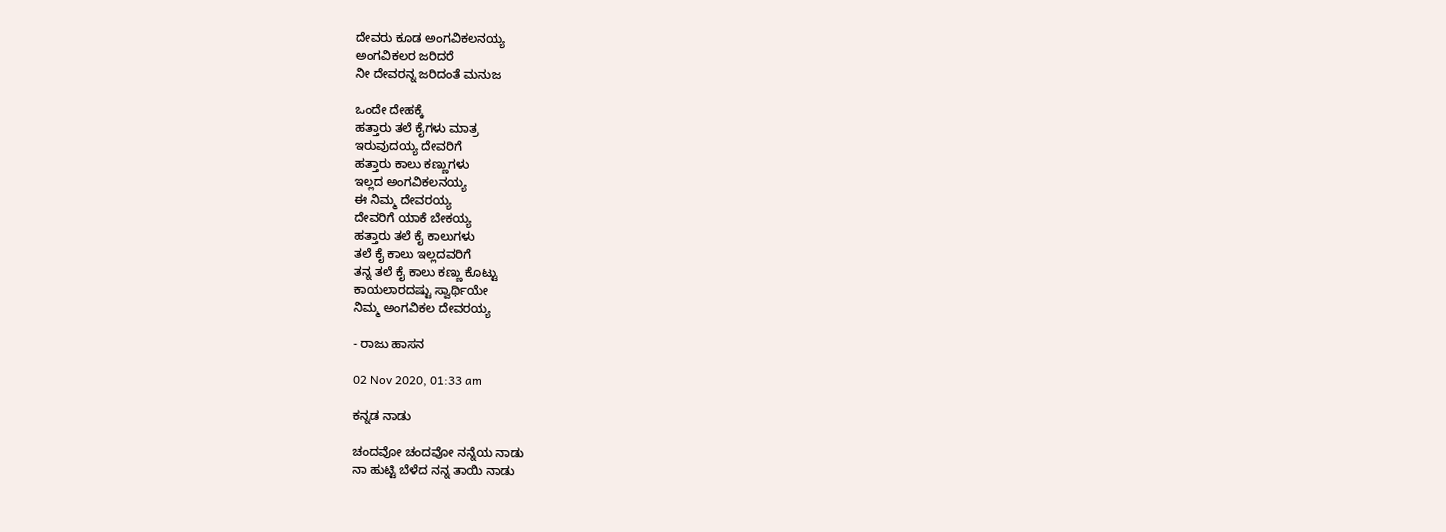ದೇವರು ಕೂಡ ಅಂಗವಿಕಲನಯ್ಯ
ಅಂಗವಿಕಲರ ಜರಿದರೆ
ನೀ ದೇವರನ್ನ ಜರಿದಂತೆ ಮನುಜ

ಒಂದೇ ದೇಹಕ್ಕೆ
ಹತ್ತಾರು ತಲೆ ಕೈಗಳು ಮಾತ್ರ
ಇರುವುದಯ್ಯ ದೇವರಿಗೆ
ಹತ್ತಾರು ಕಾಲು ಕಣ್ಣುಗಳು
ಇಲ್ಲದ ಅಂಗವಿಕಲನಯ್ಯ
ಈ ನಿಮ್ಮ ದೇವರಯ್ಯ
ದೇವರಿಗೆ ಯಾಕೆ ಬೇಕಯ್ಯ
ಹತ್ತಾರು ತಲೆ ಕೈ ಕಾಲುಗಳು
ತಲೆ ಕೈ ಕಾಲು ಇಲ್ಲದವರಿಗೆ
ತನ್ನ ತಲೆ ಕೈ ಕಾಲು ಕಣ್ಣು ಕೊಟ್ಟು
ಕಾಯಲಾರದಷ್ಟು ಸ್ವಾರ್ಥಿಯೇ
ನಿಮ್ಮ ಅಂಗವಿಕಲ ದೇವರಯ್ಯ

- ರಾಜು ಹಾಸನ

02 Nov 2020, 01:33 am

ಕನ್ನಡ ನಾಡು

ಚಂದವೋ ಚಂದವೋ ನನ್ನೆಯ ನಾಡು
ನಾ ಹುಟ್ಟಿ ಬೆಳೆದ ನನ್ನ ತಾಯಿ ನಾಡು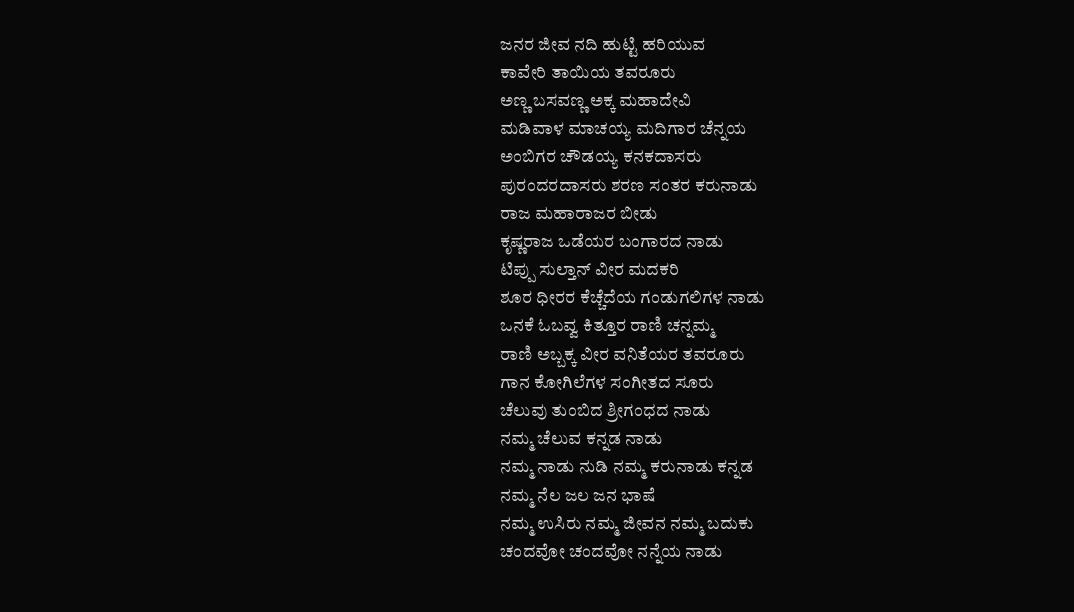ಜನರ ಜೀವ ನದಿ ಹುಟ್ಟಿ ಹರಿಯುವ
ಕಾವೇರಿ ತಾಯಿಯ ತವರೂರು
ಅಣ್ಣ ಬಸವಣ್ಣ ಅಕ್ಕ ಮಹಾದೇವಿ
ಮಡಿವಾಳ ಮಾಚಯ್ಯ ಮದಿಗಾರ ಚೆನ್ನಯ
ಅಂಬಿಗರ ಚೌಡಯ್ಯ ಕನಕದಾಸರು
ಪುರಂದರದಾಸರು ಶರಣ ಸಂತರ ಕರುನಾಡು
ರಾಜ ಮಹಾರಾಜರ ಬೀಡು
ಕೃಷ್ಣರಾಜ ಒಡೆಯರ ಬಂಗಾರದ ನಾಡು
ಟಿಪ್ಪು ಸುಲ್ತಾನ್ ವೀರ ಮದಕರಿ
ಶೂರ ಧೀರರ ಕೆಚ್ಚೆದೆಯ ಗಂಡುಗಲಿಗಳ ನಾಡು
ಒನಕೆ ಓಬವ್ವ ಕಿತ್ತೂರ ರಾಣಿ ಚನ್ನಮ್ಮ
ರಾಣಿ ಅಬ್ಬಕ್ಕ ವೀರ ವನಿತೆಯರ ತವರೂರು
ಗಾನ ಕೋಗಿಲೆಗಳ ಸಂಗೀತದ ಸೂರು
ಚೆಲುವು ತುಂಬಿದ ಶ್ರೀಗಂಧದ ನಾಡು
ನಮ್ಮ ಚೆಲುವ ಕನ್ನಡ ನಾಡು
ನಮ್ಮ ನಾಡು ನುಡಿ ನಮ್ಮ ಕರುನಾಡು ಕನ್ನಡ
ನಮ್ಮ ನೆಲ ಜಲ ಜನ ಭಾಷೆ
ನಮ್ಮ ಉಸಿರು ನಮ್ಮ ಜೀವನ ನಮ್ಮ ಬದುಕು
ಚಂದವೋ ಚಂದವೋ ನನ್ನೆಯ ನಾಡು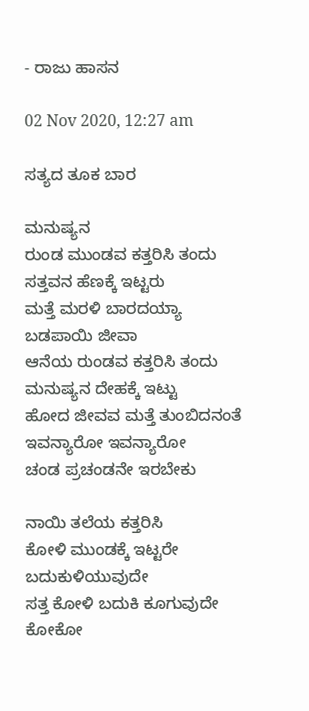- ರಾಜು ಹಾಸನ

02 Nov 2020, 12:27 am

ಸತ್ಯದ ತೂಕ ಬಾರ

ಮನುಷ್ಯನ
ರುಂಡ ಮುಂಡವ ಕತ್ತರಿಸಿ ತಂದು
ಸತ್ತವನ ಹೆಣಕ್ಕೆ ಇಟ್ಟರು
ಮತ್ತೆ ಮರಳಿ ಬಾರದಯ್ಯಾ
ಬಡಪಾಯಿ ಜೀವಾ
ಆನೆಯ ರುಂಡವ ಕತ್ತರಿಸಿ ತಂದು
ಮನುಷ್ಯನ ದೇಹಕ್ಕೆ ಇಟ್ಟು
ಹೋದ ಜೀವವ ಮತ್ತೆ ತುಂಬಿದನಂತೆ
ಇವನ್ಯಾರೋ ಇವನ್ಯಾರೋ
ಚಂಡ ಪ್ರಚಂಡನೇ ಇರಬೇಕು

ನಾಯಿ ತಲೆಯ ಕತ್ತರಿಸಿ
ಕೋಳಿ ಮುಂಡಕ್ಕೆ ಇಟ್ಟರೇ
ಬದುಕುಳಿಯುವುದೇ
ಸತ್ತ ಕೋಳಿ ಬದುಕಿ ಕೂಗುವುದೇ
ಕೋಕೋ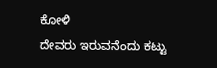ಕೋಳಿ
ದೇವರು ಇರುವನೆಂದು ಕಟ್ಟು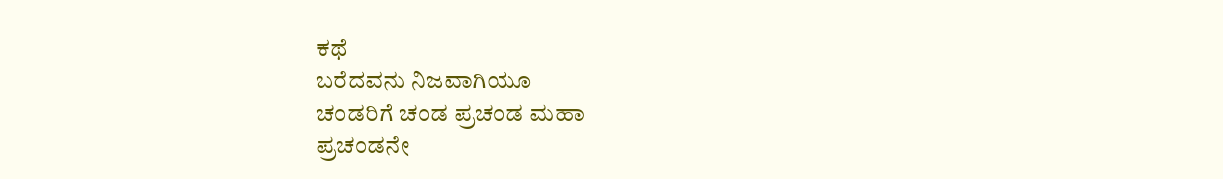ಕಥೆ
ಬರೆದವನು ನಿಜವಾಗಿಯೂ
ಚಂಡರಿಗೆ ಚಂಡ ಪ್ರಚಂಡ ಮಹಾ
ಪ್ರಚಂಡನೇ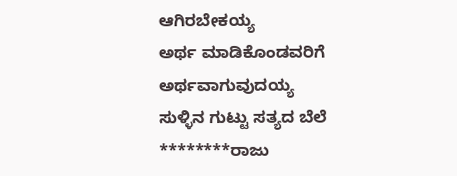ಆಗಿರಬೇಕಯ್ಯ
ಅರ್ಥ ಮಾಡಿಕೊಂಡವರಿಗೆ
ಅರ್ಥವಾಗುವುದಯ್ಯ
ಸುಳ್ಳಿನ ಗುಟ್ಟು ಸತ್ಯದ ಬೆಲೆ
********ರಾಜು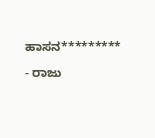ಹಾಸನ*********

- ರಾಜು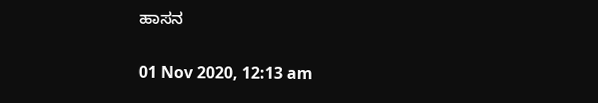ಹಾಸನ

01 Nov 2020, 12:13 am